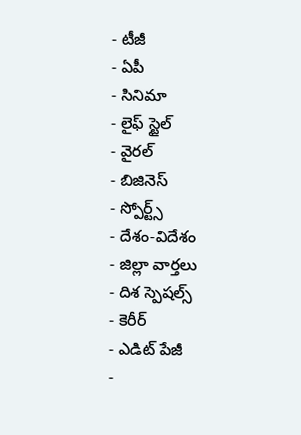- టీజీ
- ఏపీ
- సినిమా
- లైఫ్ స్టైల్
- వైరల్
- బిజినెస్
- స్పోర్ట్స్
- దేశం-విదేశం
- జిల్లా వార్తలు
- దిశ స్పెషల్స్
- కెరీర్
- ఎడిట్ పేజీ
-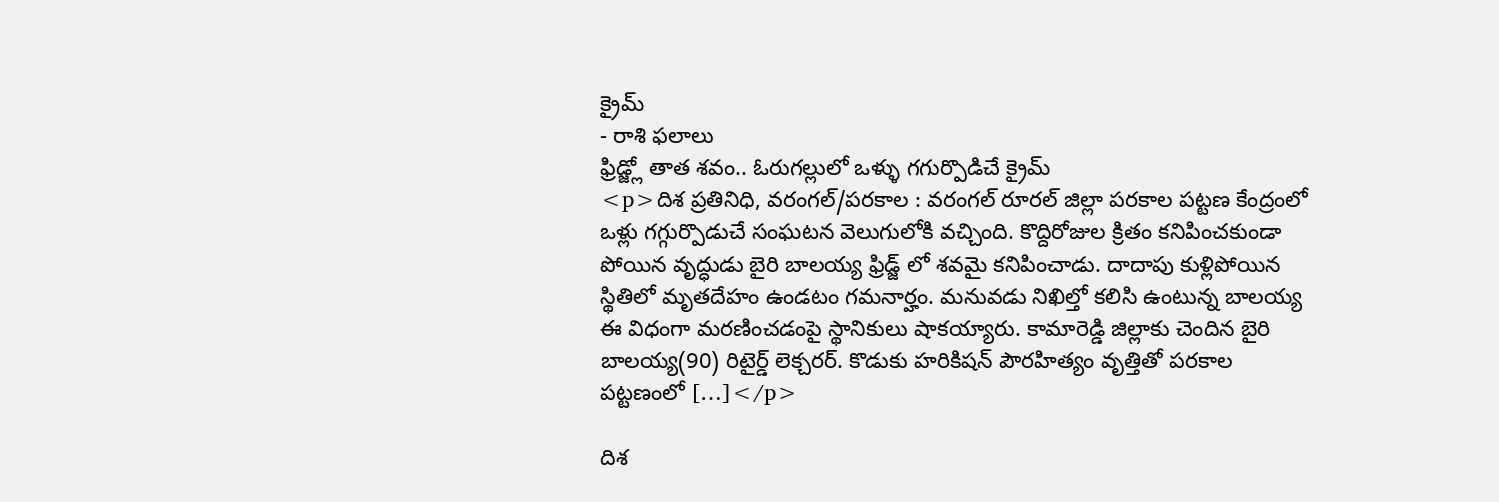క్రైమ్
- రాశి ఫలాలు
ఫ్రిడ్జ్లో తాత శవం.. ఓరుగల్లులో ఒళ్ళు గగుర్పొడిచే క్రైమ్
<p>దిశ ప్రతినిధి, వరంగల్/పరకాల : వరంగల్ రూరల్ జిల్లా పరకాల పట్టణ కేంద్రంలో ఒళ్లు గగ్గుర్పొడుచే సంఘటన వెలుగులోకి వచ్చింది. కొద్దిరోజుల క్రితం కనిపించకుండా పోయిన వృద్ధుడు బైరి బాలయ్య ఫ్రిడ్జ్ లో శవమై కనిపించాడు. దాదాపు కుళ్లిపోయిన స్థితిలో మృతదేహం ఉండటం గమనార్హం. మనువడు నిఖిల్తో కలిసి ఉంటున్న బాలయ్య ఈ విధంగా మరణించడంపై స్థానికులు షాకయ్యారు. కామారెడ్డి జిల్లాకు చెందిన బైరి బాలయ్య(90) రిటైర్డ్ లెక్చరర్. కొడుకు హరికిషన్ పౌరహిత్యం వృత్తితో పరకాల పట్టణంలో […]</p>

దిశ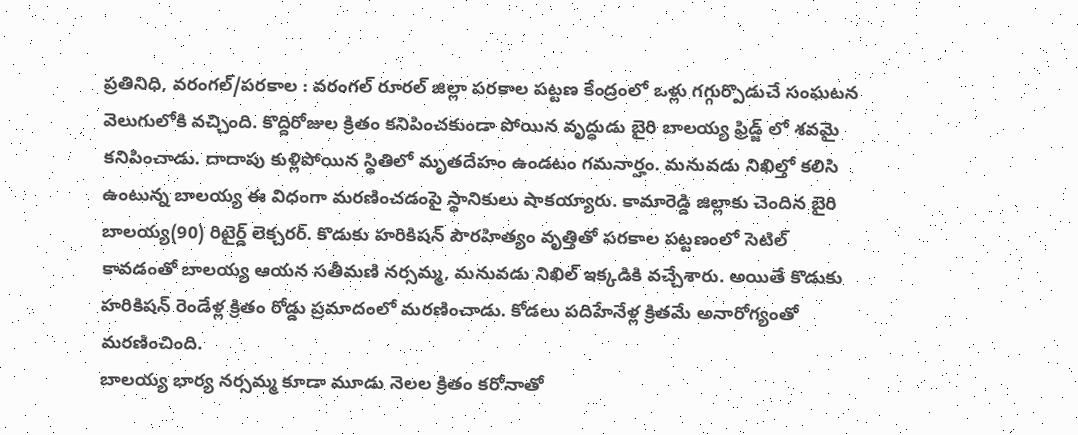ప్రతినిధి, వరంగల్/పరకాల : వరంగల్ రూరల్ జిల్లా పరకాల పట్టణ కేంద్రంలో ఒళ్లు గగ్గుర్పొడుచే సంఘటన వెలుగులోకి వచ్చింది. కొద్దిరోజుల క్రితం కనిపించకుండా పోయిన వృద్ధుడు బైరి బాలయ్య ఫ్రిడ్జ్ లో శవమై కనిపించాడు. దాదాపు కుళ్లిపోయిన స్థితిలో మృతదేహం ఉండటం గమనార్హం. మనువడు నిఖిల్తో కలిసి ఉంటున్న బాలయ్య ఈ విధంగా మరణించడంపై స్థానికులు షాకయ్యారు. కామారెడ్డి జిల్లాకు చెందిన బైరి బాలయ్య(90) రిటైర్డ్ లెక్చరర్. కొడుకు హరికిషన్ పౌరహిత్యం వృత్తితో పరకాల పట్టణంలో సెటిల్ కావడంతో బాలయ్య ఆయన సతీమణి నర్సమ్మ, మనువడు నిఖిల్ ఇక్కడికి వచ్చేశారు. అయితే కొడుకు హరికిషన్ రెండేళ్ల క్రితం రోడ్డు ప్రమాదంలో మరణించాడు. కోడలు పదిహేనేళ్ల క్రితమే అనారోగ్యంతో మరణించింది.
బాలయ్య భార్య నర్సమ్మ కూడా మూడు నెలల క్రితం కరోనాతో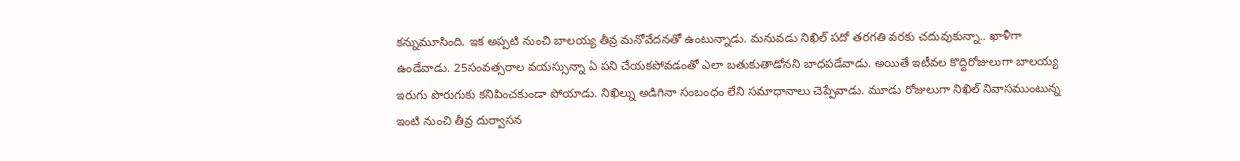కన్నుమూసింది. ఇక అప్పటి నుంచి బాలయ్య తీవ్ర మనోవేదనతో ఉంటున్నాడు. మనువడు నిఖిల్ పదో తరగతి వరకు చదువుకున్నా.. ఖాళీగా ఉండేవాడు. 25సంవత్సరాల వయస్సున్నా ఏ పని చేయకపోవడంతో ఎలా బతుకుతాడోనని బాధపడేవాడు. అయితే ఇటీవల కొద్దిరోజులుగా బాలయ్య ఇరుగు పొరుగుకు కనిపించకుండా పోయాడు. నిఖిల్ను అడిగినా సంబంధం లేని సమాధానాలు చెప్పేవాడు. మూడు రోజులుగా నిఖిల్ నివాసముంటున్న ఇంటి నుంచి తీవ్ర దుర్వాసన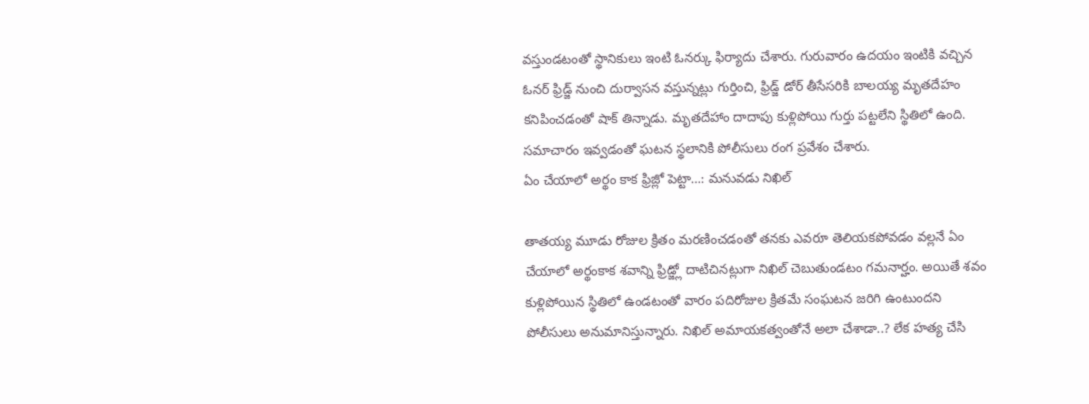వస్తుండటంతో స్థానికులు ఇంటి ఓనర్కు ఫిర్యాదు చేశారు. గురువారం ఉదయం ఇంటికి వచ్చిన ఓనర్ ఫ్రిడ్జ్ నుంచి దుర్వాసన వస్తున్నట్లు గుర్తించి, ఫ్రిడ్జ్ డోర్ తీసేసరికి బాలయ్య మృతదేహం కనిపించడంతో షాక్ తిన్నాడు. మృతదేహాం దాదాపు కుళ్లిపోయి గుర్తు పట్టలేని స్థితిలో ఉంది. సమాచారం ఇవ్వడంతో ఘటన స్థలానికి పోలీసులు రంగ ప్రవేశం చేశారు.
ఏం చేయాలో అర్థం కాక ఫ్రిజ్లో పెట్టా…: మనువడు నిఖిల్

తాతయ్య మూడు రోజుల క్రితం మరణించడంతో తనకు ఎవరూ తెలియకపోవడం వల్లనే ఏం చేయాలో అర్థంకాక శవాన్ని ఫ్రిడ్జ్లో దాటిచినట్లుగా నిఖిల్ చెబుతుండటం గమనార్హం. అయితే శవం కుళ్లిపోయిన స్థితిలో ఉండటంతో వారం పదిరోజుల క్రితమే సంఘటన జరిగి ఉంటుందని పోలీసులు అనుమానిస్తున్నారు. నిఖిల్ అమాయకత్వంతోనే అలా చేశాడా..? లేక హత్య చేసి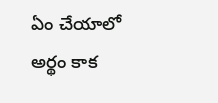ఏం చేయాలో అర్థం కాక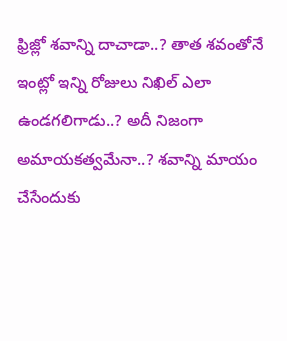ఫ్రిజ్లో శవాన్ని దాచాడా..? తాత శవంతోనే ఇంట్లో ఇన్ని రోజులు నిఖిల్ ఎలా ఉండగలిగాడు..? అదీ నిజంగా అమాయకత్వమేనా..? శవాన్ని మాయం చేసేందుకు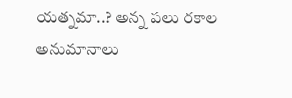యత్నమా..? అన్న పలు రకాల అనుమానాలు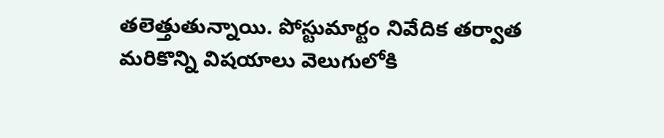తలెత్తుతున్నాయి. పోస్టుమార్టం నివేదిక తర్వాత మరికొన్ని విషయాలు వెలుగులోకి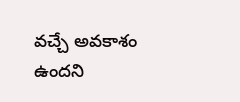వచ్చే అవకాశం ఉందని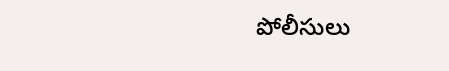పోలీసులు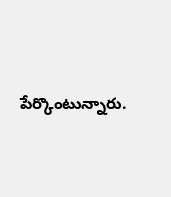పేర్కొంటున్నారు.